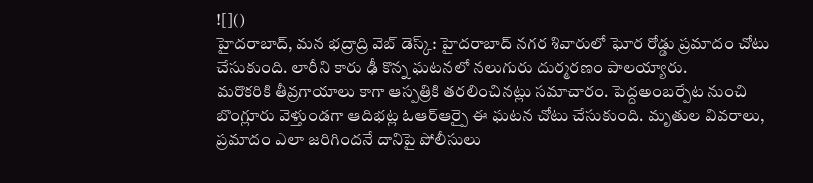![]()
హైదరాబాద్, మన భద్రాద్రి వెబ్ డెస్క్: హైదరాబాద్ నగర శివారులో ఘోర రోడ్డు ప్రమాదం చోటు చేసుకుంది. లారీని కారు ఢీ కొన్న ఘటనలో నలుగురు దుర్మరణం పాలయ్యారు.
మరొకరికి తీవ్రగాయాలు కాగా ఆస్పత్రికి తరలించినట్లు సమాచారం. పెద్దఅంబర్పేట నుంచి బొంగ్లూరు వెళ్తుండగా ఆదిభట్ల ఓఆర్ఆర్పై ఈ ఘటన చోటు చేసుకుంది. మృతుల వివరాలు, ప్రమాదం ఎలా జరిగిందనే దానిపై పోలీసులు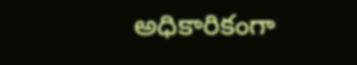అధికారికంగా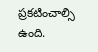ప్రకటించాల్సి ఉంది.